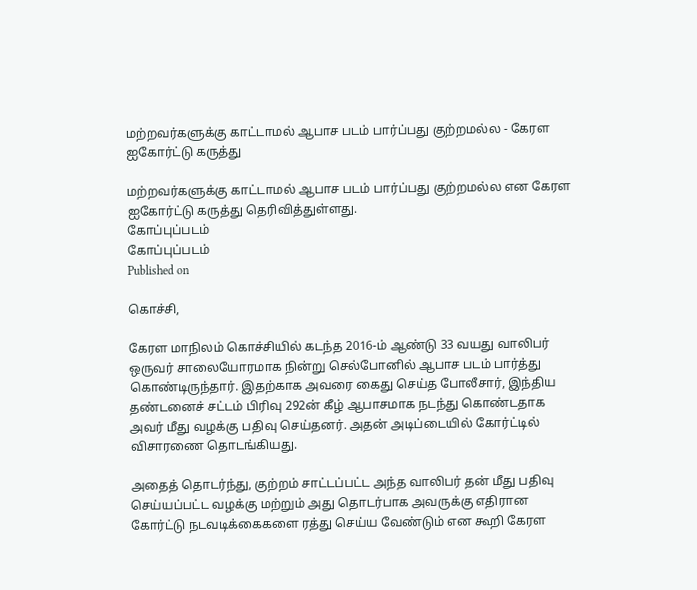மற்றவர்களுக்கு காட்டாமல் ஆபாச படம் பார்ப்பது குற்றமல்ல - கேரள ஐகோர்ட்டு கருத்து

மற்றவர்களுக்கு காட்டாமல் ஆபாச படம் பார்ப்பது குற்றமல்ல என கேரள ஐகோர்ட்டு கருத்து தெரிவித்துள்ளது.
கோப்புப்படம்
கோப்புப்படம்
Published on

கொச்சி,

கேரள மாநிலம் கொச்சியில் கடந்த 2016-ம் ஆண்டு 33 வயது வாலிபர் ஒருவர் சாலையோரமாக நின்று செல்போனில் ஆபாச படம் பார்த்து கொண்டிருந்தார். இதற்காக அவரை கைது செய்த போலீசார், இந்திய தண்டனைச் சட்டம் பிரிவு 292ன் கீழ் ஆபாசமாக நடந்து கொண்டதாக அவர் மீது வழக்கு பதிவு செய்தனர். அதன் அடிப்டையில் கோர்ட்டில் விசாரணை தொடங்கியது.

அதைத் தொடர்ந்து, குற்றம் சாட்டப்பட்ட அந்த வாலிபர் தன் மீது பதிவு செய்யப்பட்ட வழக்கு மற்றும் அது தொடர்பாக அவருக்கு எதிரான கோர்ட்டு நடவடிக்கைகளை ரத்து செய்ய வேண்டும் என கூறி கேரள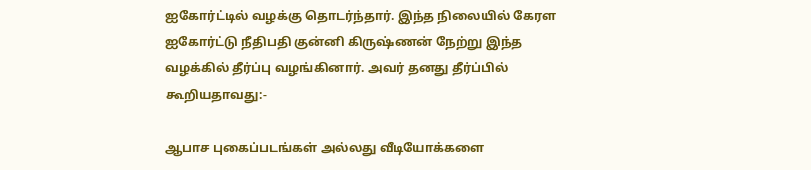ஐகோர்ட்டில் வழக்கு தொடர்ந்தார். இந்த நிலையில் கேரள ஐகோர்ட்டு நீதிபதி குன்னி கிருஷ்ணன் நேற்று இந்த வழக்கில் தீர்ப்பு வழங்கினார். அவர் தனது தீர்ப்பில் கூறியதாவது:-

ஆபாச புகைப்படங்கள் அல்லது வீடியோக்களை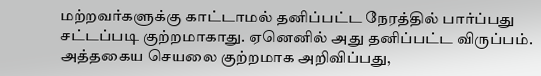மற்றவர்களுக்கு காட்டாமல் தனிப்பட்ட நேரத்தில் பார்ப்பது சட்டப்படி குற்றமாகாது. ஏனெனில் அது தனிப்பட்ட விருப்பம். அத்தகைய செயலை குற்றமாக அறிவிப்பது,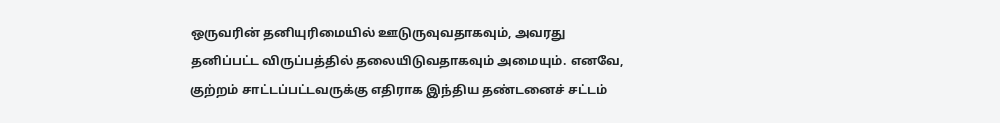ஒருவரின் தனியுரிமையில் ஊடுருவுவதாகவும், அவரது தனிப்பட்ட விருப்பத்தில் தலையிடுவதாகவும் அமையும். எனவே, குற்றம் சாட்டப்பட்டவருக்கு எதிராக இந்திய தண்டனைச் சட்டம்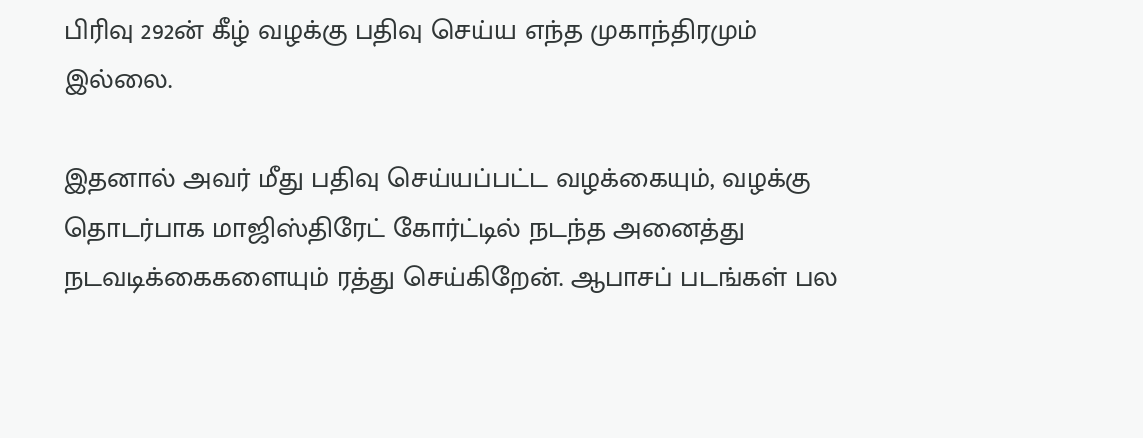பிரிவு 292ன் கீழ் வழக்கு பதிவு செய்ய எந்த முகாந்திரமும் இல்லை.

இதனால் அவர் மீது பதிவு செய்யப்பட்ட வழக்கையும், வழக்கு தொடர்பாக மாஜிஸ்திரேட் கோர்ட்டில் நடந்த அனைத்து நடவடிக்கைகளையும் ரத்து செய்கிறேன். ஆபாசப் படங்கள் பல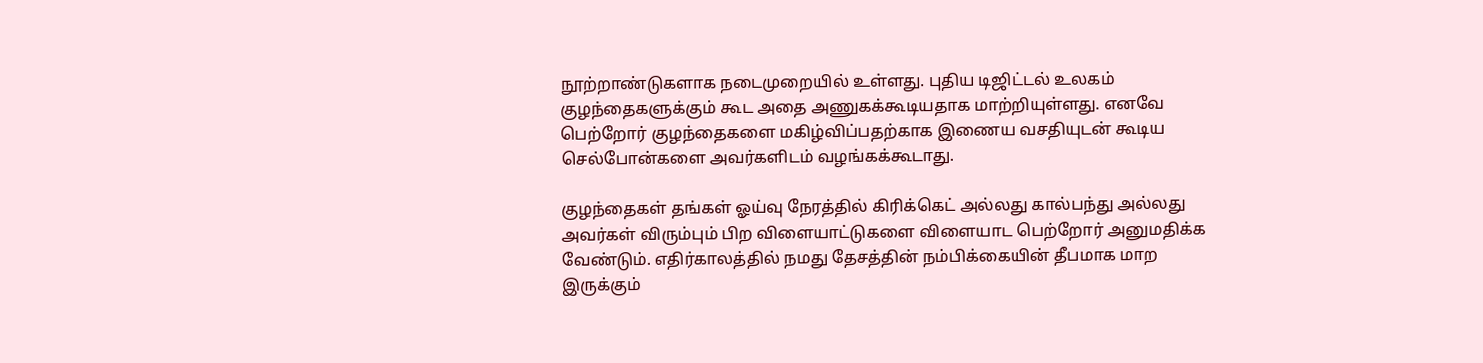நூற்றாண்டுகளாக நடைமுறையில் உள்ளது. புதிய டிஜிட்டல் உலகம் குழந்தைகளுக்கும் கூட அதை அணுகக்கூடியதாக மாற்றியுள்ளது. எனவே பெற்றோர் குழந்தைகளை மகிழ்விப்பதற்காக இணைய வசதியுடன் கூடிய செல்போன்களை அவர்களிடம் வழங்கக்கூடாது.

குழந்தைகள் தங்கள் ஓய்வு நேரத்தில் கிரிக்கெட் அல்லது கால்பந்து அல்லது அவர்கள் விரும்பும் பிற விளையாட்டுகளை விளையாட பெற்றோர் அனுமதிக்க வேண்டும். எதிர்காலத்தில் நமது தேசத்தின் நம்பிக்கையின் தீபமாக மாற இருக்கும்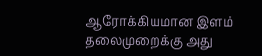ஆரோக்கியமான இளம் தலைமுறைக்கு அது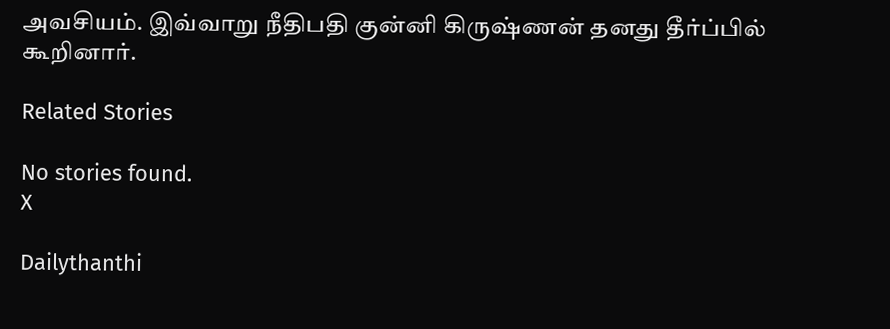அவசியம். இவ்வாறு நீதிபதி குன்னி கிருஷ்ணன் தனது தீர்ப்பில் கூறினார்.

Related Stories

No stories found.
X

Dailythanthi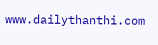www.dailythanthi.com